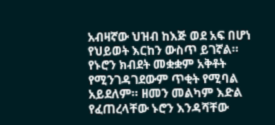አብዛኛው ህዝብ ከእጅ ወደ አፍ በሆነ የህይወት እርከን ውስጥ ይገኛል። የኑሮን ክብደት መቋቋም አቅቶት የሚንገዳገደውም ጥቂት የሚባል አይደለም። ዘመን መልካም እድል የፈጠረላቸው ኑሮን እንዳሻቸው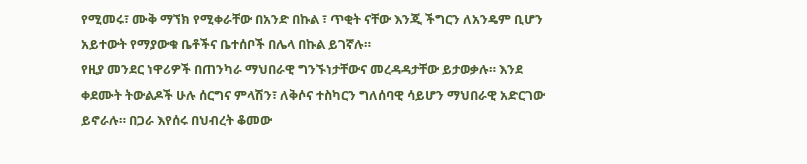የሚመሩ፣ ሙቅ ማኘክ የሚቀራቸው በአንድ በኩል ፣ ጥቂት ናቸው እንጂ ችግርን ለአንዴም ቢሆን አይተውት የማያውቁ ቤቶችና ቤተሰቦች በሌላ በኩል ይገኛሉ።
የዚያ መንደር ነዋሪዎች በጠንካራ ማህበራዊ ግንኙነታቸውና መረዳዳታቸው ይታወቃሉ። እንደ ቀደሙት ትውልዶች ሁሉ ሰርግና ምላሽን፣ ለቅሶና ተስካርን ግለሰባዊ ሳይሆን ማህበራዊ አድርገው ይኖራሉ። በጋራ እየሰሩ በህብረት ቆመው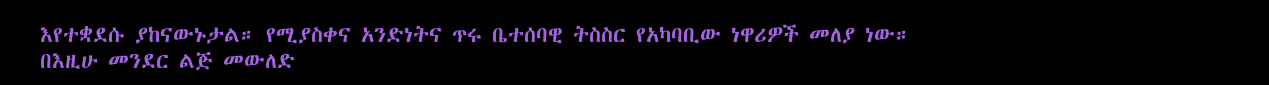እየተቋደሱ ያከናውኑታል። የሚያስቀና አንድነትና ጥሩ ቤተሰባዊ ትስስር የአካባቢው ነዋሪዎች መለያ ነው።
በእዚሁ መንደር ልጅ መውለድ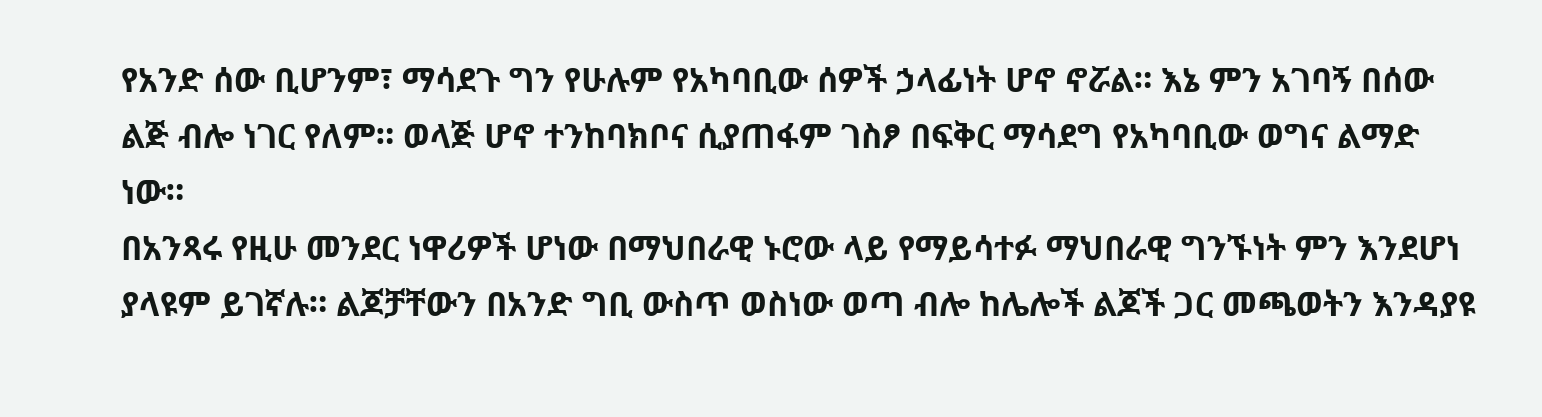የአንድ ሰው ቢሆንም፣ ማሳደጉ ግን የሁሉም የአካባቢው ሰዎች ኃላፊነት ሆኖ ኖሯል። እኔ ምን አገባኝ በሰው ልጅ ብሎ ነገር የለም። ወላጅ ሆኖ ተንከባክቦና ሲያጠፋም ገስፆ በፍቅር ማሳደግ የአካባቢው ወግና ልማድ ነው።
በአንጻሩ የዚሁ መንደር ነዋሪዎች ሆነው በማህበራዊ ኑሮው ላይ የማይሳተፉ ማህበራዊ ግንኙነት ምን እንደሆነ ያላዩም ይገኛሉ። ልጆቻቸውን በአንድ ግቢ ውስጥ ወስነው ወጣ ብሎ ከሌሎች ልጆች ጋር መጫወትን እንዳያዩ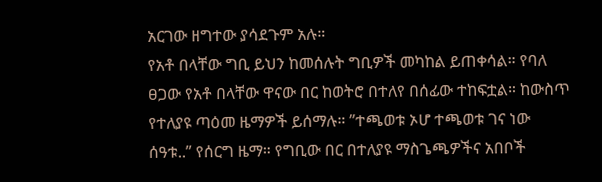አርገው ዘግተው ያሳደጉም አሉ።
የአቶ በላቸው ግቢ ይህን ከመሰሉት ግቢዎች መካከል ይጠቀሳል። የባለ ፀጋው የአቶ በላቸው ዋናው በር ከወትሮ በተለየ በሰፊው ተከፍቷል። ከውስጥ የተለያዩ ጣዕመ ዜማዎች ይሰማሉ። ”ተጫወቱ ኦሆ ተጫወቱ ገና ነው ሰዓቱ..” የሰርግ ዜማ። የግቢው በር በተለያዩ ማስጌጫዎችና አበቦች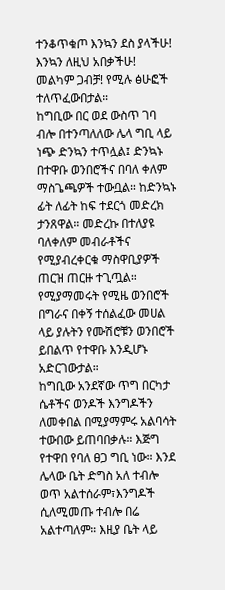ተንቆጥቁጦ እንኳን ደስ ያላችሁ! እንኳን ለዚህ አበቃችሁ! መልካም ጋብቻ! የሚሉ ፅሁፎች ተለጥፈውበታል።
ከግቢው በር ወደ ውስጥ ገባ ብሎ በተንጣለለው ሌላ ግቢ ላይ ነጭ ድንኳን ተጥሏል፤ ድንኳኑ በተዋቡ ወንበሮችና በባለ ቀለም ማስጌጫዎች ተውቧል። ከድንኳኑ ፊት ለፊት ከፍ ተደርጎ መድረክ ታንጸዋል። መድረኩ በተለያዩ ባለቀለም መብራቶችና የሚያብረቀርቁ ማስዋቢያዎች ጠርዝ ጠርዙ ተጊጧል። የሚያማመሩት የሚዜ ወንበሮች በግራና በቀኝ ተሰልፈው መሀል ላይ ያሉትን የሙሽሮቹን ወንበሮች ይበልጥ የተዋቡ እንዲሆኑ አድርገውታል።
ከግቢው አንደኛው ጥግ በርካታ ሴቶችና ወንዶች እንግዶችን ለመቀበል በሚያማምሩ አልባሳት ተውበው ይጠባበቃሉ። እጅግ የተዋበ የባለ ፀጋ ግቢ ነው። እንደ ሌላው ቤት ድግስ አለ ተብሎ ወጥ አልተሰራም፣እንግዶች ሲለሚመጡ ተብሎ በሬ አልተጣለም። እዚያ ቤት ላይ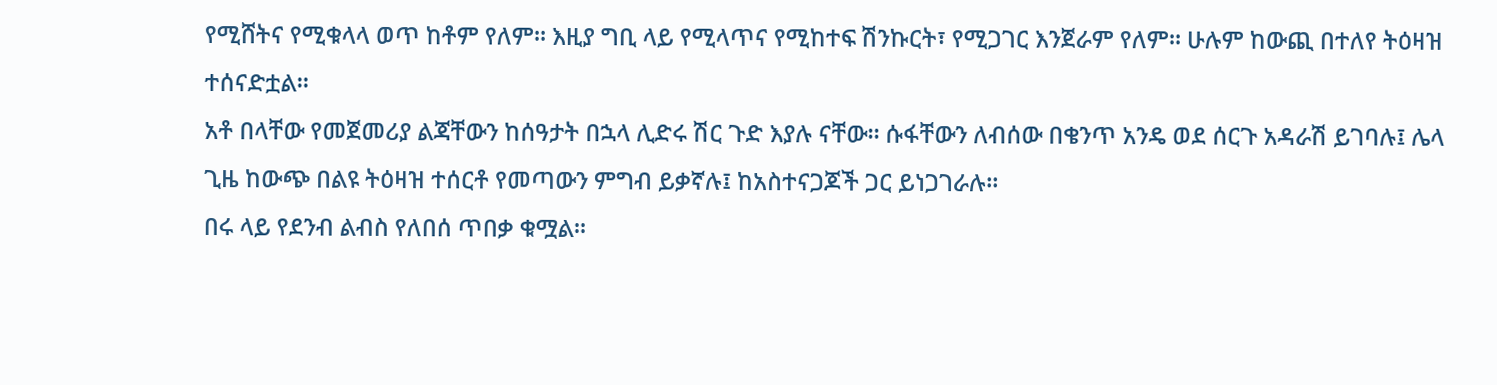የሚሸትና የሚቁላላ ወጥ ከቶም የለም። እዚያ ግቢ ላይ የሚላጥና የሚከተፍ ሽንኩርት፣ የሚጋገር እንጀራም የለም። ሁሉም ከውጪ በተለየ ትዕዛዝ ተሰናድቷል።
አቶ በላቸው የመጀመሪያ ልጃቸውን ከሰዓታት በኋላ ሊድሩ ሽር ጉድ እያሉ ናቸው። ሱፋቸውን ለብሰው በቄንጥ አንዴ ወደ ሰርጉ አዳራሽ ይገባሉ፤ ሌላ ጊዜ ከውጭ በልዩ ትዕዛዝ ተሰርቶ የመጣውን ምግብ ይቃኛሉ፤ ከአስተናጋጆች ጋር ይነጋገራሉ።
በሩ ላይ የደንብ ልብስ የለበሰ ጥበቃ ቁሟል።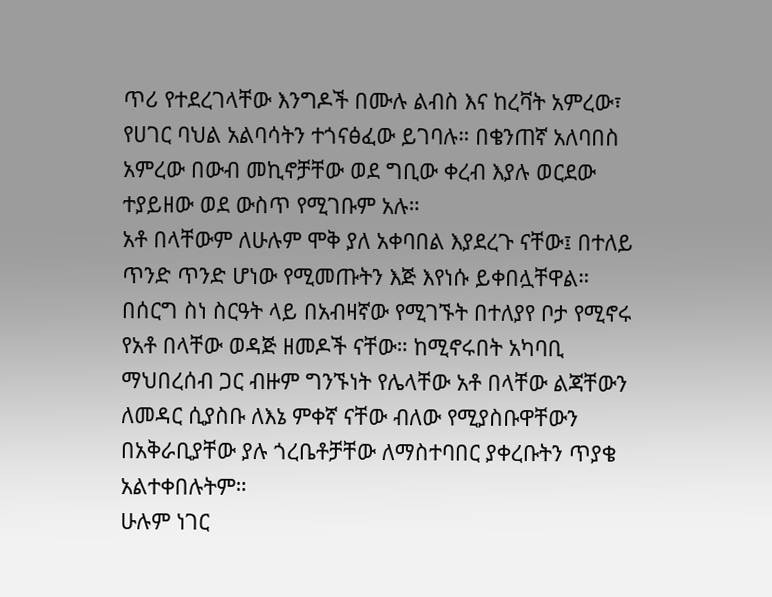ጥሪ የተደረገላቸው እንግዶች በሙሉ ልብስ እና ከረቫት አምረው፣ የሀገር ባህል አልባሳትን ተጎናፅፈው ይገባሉ። በቄንጠኛ አለባበስ አምረው በውብ መኪኖቻቸው ወደ ግቢው ቀረብ እያሉ ወርደው ተያይዘው ወደ ውስጥ የሚገቡም አሉ።
አቶ በላቸውም ለሁሉም ሞቅ ያለ አቀባበል እያደረጉ ናቸው፤ በተለይ ጥንድ ጥንድ ሆነው የሚመጡትን እጅ እየነሱ ይቀበሏቸዋል።
በሰርግ ስነ ስርዓት ላይ በአብዛኛው የሚገኙት በተለያየ ቦታ የሚኖሩ የአቶ በላቸው ወዳጅ ዘመዶች ናቸው። ከሚኖሩበት አካባቢ ማህበረሰብ ጋር ብዙም ግንኙነት የሌላቸው አቶ በላቸው ልጃቸውን ለመዳር ሲያስቡ ለእኔ ምቀኛ ናቸው ብለው የሚያስቡዋቸውን በአቅራቢያቸው ያሉ ጎረቤቶቻቸው ለማስተባበር ያቀረቡትን ጥያቄ አልተቀበሉትም።
ሁሉም ነገር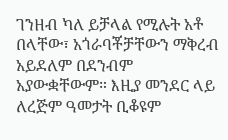ገንዘብ ካለ ይቻላል የሚሉት አቶ በላቸው፣ አጎራባቾቻቸውን ማቅረብ አይደለም በደንብም አያውቋቸውም። እዚያ መንደር ላይ ለረጅም ዓመታት ቢቆዩም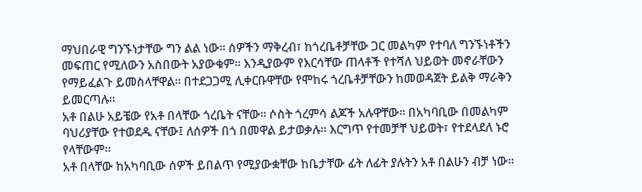ማህበራዊ ግንኙነታቸው ግን ልል ነው። ሰዎችን ማቅረብ፣ ከጎረቤቶቻቸው ጋር መልካም የተባለ ግንኙነቶችን መፍጠር የሚለውን አስበውት አያውቁም። እንዲያውም የእርሳቸው ጠላቶች የተሻለ ህይወት መኖራቸውን የማይፈልጉ ይመስላቸዋል። በተደጋጋሚ ሊቀርቡዋቸው የሞከሩ ጎረቤቶቻቸውን ከመወዳጀት ይልቅ ማራቅን ይመርጣሉ።
አቶ በልሁ አይቼው የአቶ በላቸው ጎረቤት ናቸው። ሶስት ጎረምሳ ልጆች አሉዋቸው። በአካባቢው በመልካም ባህሪያቸው የተወደዱ ናቸው፤ ለሰዎች በጎ በመዋል ይታወቃሉ። እርግጥ የተመቻቸ ህይወት፣ የተደላደለ ኑሮ የላቸውም።
አቶ በላቸው ከአካባቢው ሰዎች ይበልጥ የሚያውቋቸው ከቤታቸው ፊት ለፊት ያሉትን አቶ በልሁን ብቻ ነው።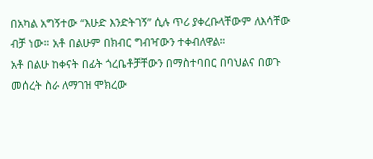በአካል አግኝተው “እሁድ እንድትገኝ” ሲሉ ጥሪ ያቀረቡላቸውም ለእሳቸው ብቻ ነው። አቶ በልሁም በክብር ግብዣውን ተቀብለዋል።
አቶ በልሁ ከቀናት በፊት ጎረቤቶቻቸውን በማስተባበር በባህልና በወጉ መሰረት ስራ ለማገዝ ሞክረው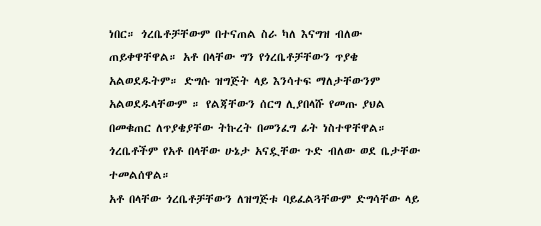ነበር። ጎረቤቶቻቸውም በተናጠል ስራ ካለ እናግዝ ብለው ጠይቀዋቸዋል። አቶ በላቸው ግን የጎረቤቶቻቸውን ጥያቄ አልወደዱትም። ድግሱ ዝግጅት ላይ እንሳተፍ ማለታቸውንም አልወደዱላቸውም ። የልጃቸውን ሰርግ ሊያበላሹ የመጡ ያህል በመቁጠር ለጥያቄያቸው ትኩረት በመንፈግ ፊት ነስተዋቸዋል። ጎረቤቶችም የአቶ በላቸው ሁኔታ አናዷቸው ጉድ ብለው ወደ ቤታቸው ተመልሰዋል።
አቶ በላቸው ጎረቤቶቻቸውን ለዝግጅቱ ባይፈልጓቸውም ድግሳቸው ላይ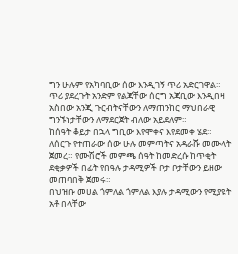ግን ሁሉም የአካባቢው ሰው እንዲገኝ ጥሪ አድርገዋል። ጥሪ ያደረጉት አንድም የልጃቸው ሰርግ አጃቢው እንዲበዛ አስበው አንጂ ጉርብትናቸውን ለማጠንከር ማህበራዊ ግንኙነታቸውን ለማደርጀት ብለው አይደለም።
ከሰዓት ቆይታ በኋላ ግቢው እየሞቀና እየደመቀ ሄደ። ለሰርጉ የተጠራው ሰው ሁሉ መምጣትና አዳራሹ መሙላት ጀመረ። የሙሽሮች መምጫ ሰዓት ከመድረሱ ከጥቂት ደቂቃዎች በፊት የበዓሉ ታዳሚዎች ቦታ ቦታቸውን ይዘው መጠባበቅ ጀመሩ።
በህዝቡ መሀል ጎምለል ጎምለል እያሉ ታዳሚውን የሚያዩት አቶ በላቸው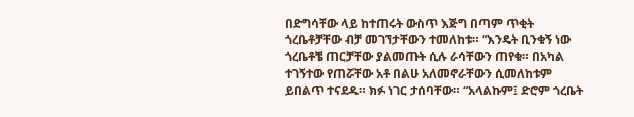በድግሳቸው ላይ ከተጠሩት ውስጥ እጅግ በጣም ጥቂት ጎረቤቶቻቸው ብቻ መገኘታቸውን ተመለከቱ። “እንዴት ቢንቁኝ ነው ጎረቤቶቼ ጠርቻቸው ያልመጡት ሲሉ ራሳቸውን ጠየቁ። በአካል ተገኝተው የጠሯቸው አቶ በልሁ አለመኖራቸውን ሲመለከቱም ይበልጥ ተናደዱ። ክፉ ነገር ታሰባቸው። “አላልኩም፤ ድሮም ጎረቤት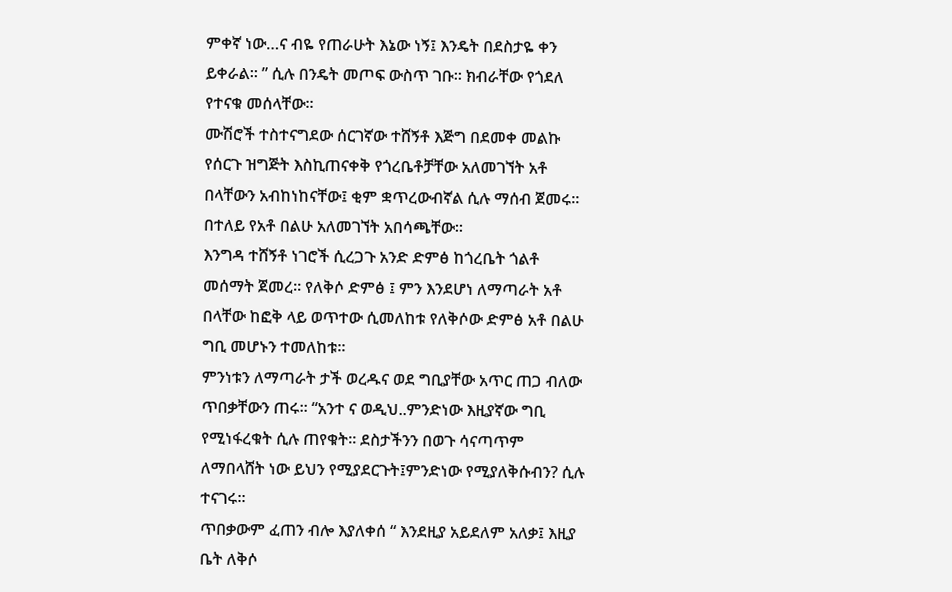ምቀኛ ነው…ና ብዬ የጠራሁት እኔው ነኝ፤ እንዴት በደስታዬ ቀን ይቀራል። ” ሲሉ በንዴት መጦፍ ውስጥ ገቡ። ክብራቸው የጎደለ የተናቁ መሰላቸው።
ሙሽሮች ተስተናግደው ሰርገኛው ተሸኝቶ እጅግ በደመቀ መልኩ የሰርጉ ዝግጅት እስኪጠናቀቅ የጎረቤቶቻቸው አለመገኘት አቶ በላቸውን አብከነከናቸው፤ ቂም ቋጥረውብኛል ሲሉ ማሰብ ጀመሩ። በተለይ የአቶ በልሁ አለመገኘት አበሳጫቸው።
እንግዳ ተሸኝቶ ነገሮች ሲረጋጉ አንድ ድምፅ ከጎረቤት ጎልቶ መሰማት ጀመረ። የለቅሶ ድምፅ ፤ ምን እንደሆነ ለማጣራት አቶ በላቸው ከፎቅ ላይ ወጥተው ሲመለከቱ የለቅሶው ድምፅ አቶ በልሁ ግቢ መሆኑን ተመለከቱ።
ምንነቱን ለማጣራት ታች ወረዱና ወደ ግቢያቸው አጥር ጠጋ ብለው ጥበቃቸውን ጠሩ። “አንተ ና ወዲህ..ምንድነው እዚያኛው ግቢ የሚነፋረቁት ሲሉ ጠየቁት። ደስታችንን በወጉ ሳናጣጥም ለማበላሸት ነው ይህን የሚያደርጉት፤ምንድነው የሚያለቅሱብን? ሲሉ ተናገሩ።
ጥበቃውም ፈጠን ብሎ እያለቀሰ “ እንደዚያ አይደለም አለቃ፤ እዚያ ቤት ለቅሶ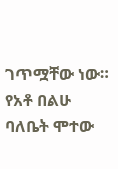ገጥሟቸው ነው። የአቶ በልሁ ባለቤት ሞተው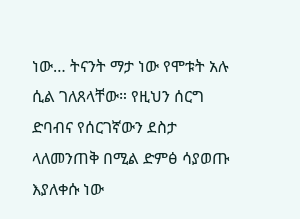ነው… ትናንት ማታ ነው የሞቱት አሉ ሲል ገለጸላቸው። የዚህን ሰርግ ድባብና የሰርገኛውን ደስታ ላለመንጠቅ በሚል ድምፅ ሳያወጡ እያለቀሱ ነው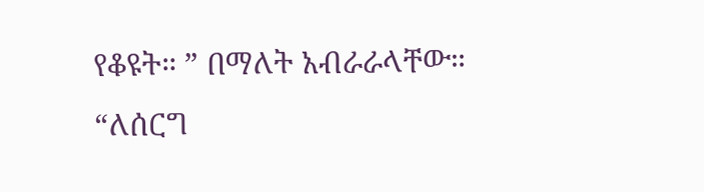የቆዩት። ” በማለት አብራራላቸው።
“ለሰርግ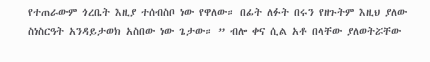የተጠራውም ጎረቤት እዚያ ተሰብስቦ ነው የዋለው። በፊት ለፉት በሩን የዘጉትም እዚህ ያለው ስነስርዓት አንዳይታወክ አስበው ነው ጌታው። ” ብሎ ቀና ሲል አቶ በላቸው ያለወትሯቸው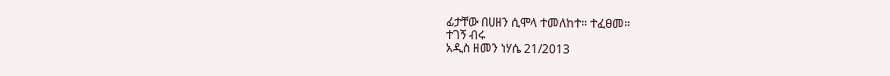ፊታቸው በሀዘን ሲሞላ ተመለከተ። ተፈፀመ።
ተገኝ ብሩ
አዲስ ዘመን ነሃሴ 21/2013